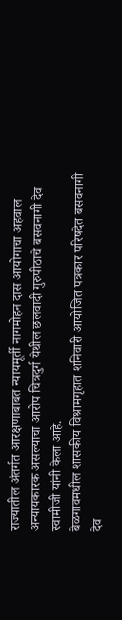राज्यातील अंतर्गत आरक्षणाबाबत न्यायमूर्ती नागमोहन दास आयोगाचा अहवाल अन्यायकारक असल्याचा आरोप चित्रदुर्ग येथील छलवादी गुरुपीठाचे बसवनागी देव स्वामीजी यांनी केला आहे.
बेळगावमधील शासकीय विश्रामगृहात शनिवारी आयोजित पत्रकार परिषदेत बसवनागी देव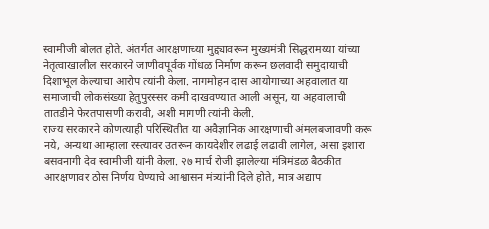स्वामीजी बोलत होते. अंतर्गत आरक्षणाच्या मुद्द्यावरून मुख्यमंत्री सिद्धरामय्या यांच्या नेतृत्वाखालील सरकारने जाणीवपूर्वक गोंधळ निर्माण करून छलवादी समुदायाची दिशाभूल केल्याचा आरोप त्यांनी केला. नागमोहन दास आयोगाच्या अहवालात या समाजाची लोकसंख्या हेतुपुरस्सर कमी दाखवण्यात आली असून, या अहवालाची तातडीने फेरतपासणी करावी, अशी मागणी त्यांनी केली.
राज्य सरकारने कोणत्याही परिस्थितीत या अवैज्ञानिक आरक्षणाची अंमलबजावणी करू नये, अन्यथा आम्हाला रस्त्यावर उतरून कायदेशीर लढाई लढावी लागेल, असा इशारा बसवनागी देव स्वामीजी यांनी केला. २७ मार्च रोजी झालेल्या मंत्रिमंडळ बैठकीत आरक्षणावर ठोस निर्णय घेण्याचे आश्वासन मंत्र्यांनी दिले होते, मात्र अद्याप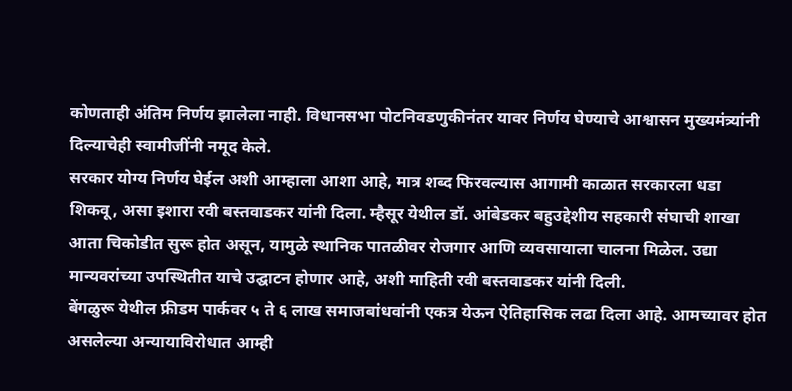कोणताही अंतिम निर्णय झालेला नाही. विधानसभा पोटनिवडणुकीनंतर यावर निर्णय घेण्याचे आश्वासन मुख्यमंत्र्यांनी दिल्याचेही स्वामीजींनी नमूद केले.
सरकार योग्य निर्णय घेईल अशी आम्हाला आशा आहे, मात्र शब्द फिरवल्यास आगामी काळात सरकारला धडा शिकवू, असा इशारा रवी बस्तवाडकर यांनी दिला. म्हैसूर येथील डॉ. आंबेडकर बहुउद्देशीय सहकारी संघाची शाखा आता चिकोडीत सुरू होत असून, यामुळे स्थानिक पातळीवर रोजगार आणि व्यवसायाला चालना मिळेल. उद्या मान्यवरांच्या उपस्थितीत याचे उद्घाटन होणार आहे, अशी माहिती रवी बस्तवाडकर यांनी दिली.
बेंगळुरू येथील फ्रीडम पार्कवर ५ ते ६ लाख समाजबांधवांनी एकत्र येऊन ऐतिहासिक लढा दिला आहे. आमच्यावर होत असलेल्या अन्यायाविरोधात आम्ही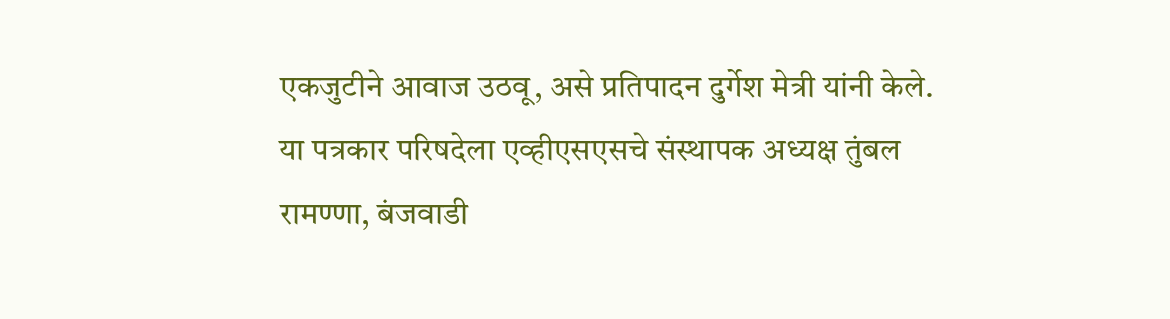एकजुटीने आवाज उठवू, असे प्रतिपादन दुर्गेश मेत्री यांनी केले.
या पत्रकार परिषदेला एव्हीएसएसचे संस्थापक अध्यक्ष तुंबल रामण्णा, बंजवाडी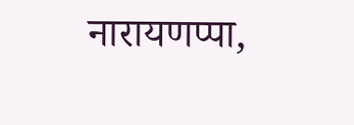नारायणप्पा,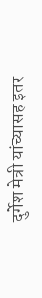दुर्गेश मेत्री यांच्यासह इतर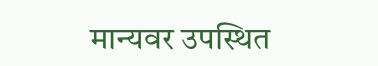मान्यवर उपस्थित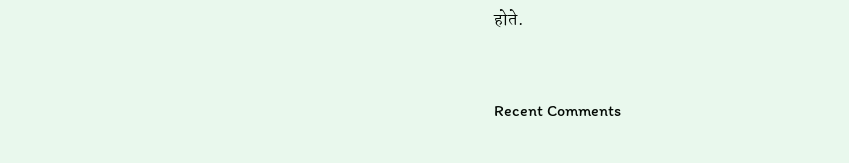होते.


Recent Comments